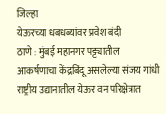जिल्हा
येऊरच्या धबधब्यांवर प्रवेश बंदी
ठाणे : मुंबई महानगर पट्ट्यातील आकर्षणाचा केंद्रबिंदू असलेल्या संजय गांधी राष्ट्रीय उद्यानातील येऊर वन परिक्षेत्रात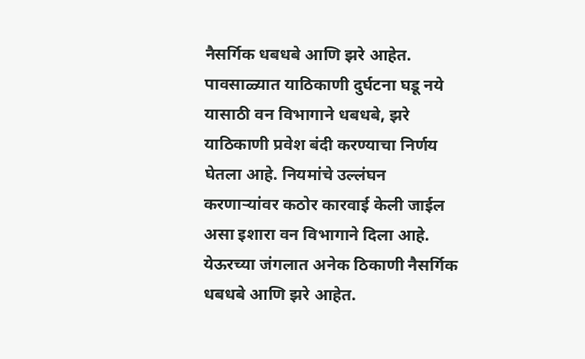नैसर्गिक धबधबे आणि झरे आहेत. पावसाळ्यात याठिकाणी दुर्घटना घडू नये यासाठी वन विभागाने धबधबे, झरे याठिकाणी प्रवेश बंदी करण्याचा निर्णय घेतला आहे. नियमांचे उल्लंघन करणाऱ्यांवर कठोर कारवाई केली जाईल असा इशारा वन विभागाने दिला आहे.
येऊरच्या जंगलात अनेक ठिकाणी नैसर्गिक धबधबे आणि झरे आहेत.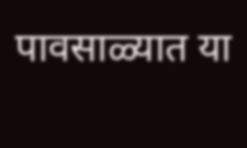पावसाळ्यात या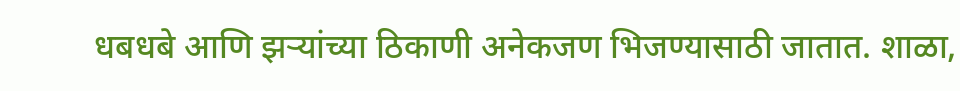धबधबे आणि झऱ्यांच्या ठिकाणी अनेकजण भिजण्यासाठी जातात. शाळा,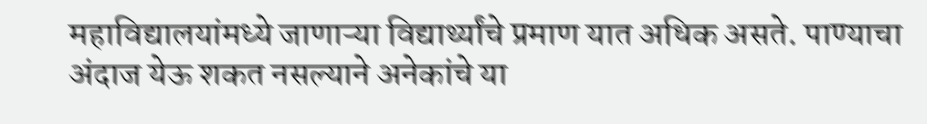महाविद्यालयांमध्ये जाणाऱ्या विद्यार्थ्यांचे प्रमाण यात अधिक असते. पाण्याचा अंदाज येऊ शकत नसल्याने अनेकांचे या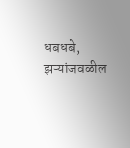धबधबे, झऱ्यांजवळील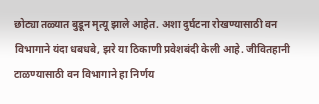छोट्या तळ्यात बुडून मृत्यू झाले आहेत. अशा दुर्घटना रोखण्यासाठी वन विभागाने यंदा धबधबे, झरे या ठिकाणी प्रवेशबंदी केली आहे. जीवितहानी टाळण्यासाठी वन विभागाने हा निर्णय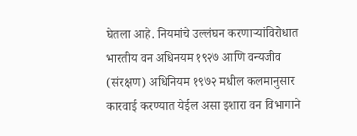घेतला आहे. नियमांचे उल्लंघन करणाऱ्यांविरोधात भारतीय वन अधिनयम १९२७ आणि वन्यजीव (संरक्षण) अधिनियम १९७२ मधील कलमानुसार कारवाई करण्यात येईल असा इशारा वन विभागाने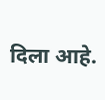दिला आहे.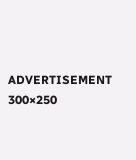ADVERTISEMENT 300×250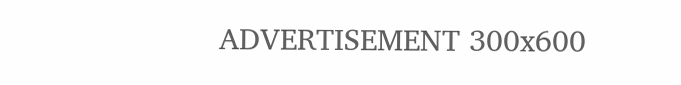ADVERTISEMENT 300x600